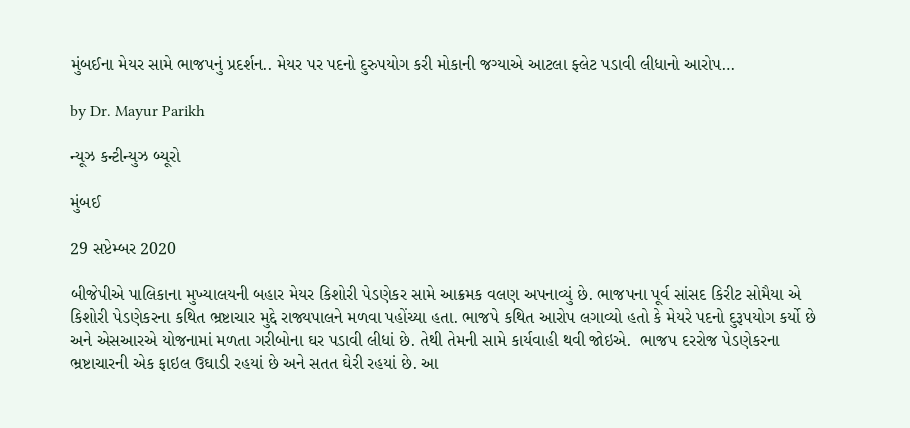મુંબઈના મેયર સામે ભાજપનું પ્રદર્શન.. મેયર પર પદનો દુરુપયોગ કરી મોકાની જગ્યાએ આટલા ફ્લેટ પડાવી લીધાનો આરોપ…

by Dr. Mayur Parikh

ન્યૂઝ કન્ટીન્યુઝ બ્યૂરો

મુંબઈ

29 સપ્ટેમ્બર 2020

બીજેપીએ પાલિકાના મુખ્યાલયની બહાર મેયર કિશોરી પેડણેકર સામે આક્રમક વલણ અપનાવ્યું છે. ભાજપના પૂર્વ સાંસદ કિરીટ સોમૈયા એ  કિશોરી પેડણેકરના કથિત ભ્રષ્ટાચાર મુદ્દે રાજ્યપાલને મળવા પહોંચ્યા હતા. ભાજપે કથિત આરોપ લગાવ્યો હતો કે મેયરે પદનો દુરૂપયોગ કર્યો છે અને એસઆરએ યોજનામાં મળતા ગરીબોના ઘર પડાવી લીધાં છે. તેથી તેમની સામે કાર્યવાહી થવી જોઇએ.  ભાજપ દરરોજ પેડણેકરના ભ્રષ્ટાચારની એક ફાઇલ ઉઘાડી રહયાં છે અને સતત ઘેરી રહયાં છે. આ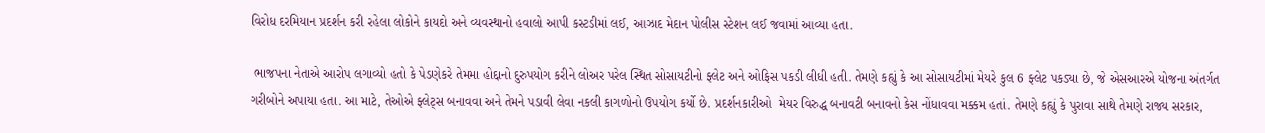વિરોધ દરમિયાન પ્રદર્શન કરી રહેલા લોકોને કાયદો અને વ્યવસ્થાનો હવાલો આપી કસ્ટડીમાં લઈ, આઝાદ મેદાન પોલીસ સ્ટેશન લઈ જવામાં આવ્યા હતા.

 ભાજપના નેતાએ આરોપ લગાવ્યો હતો કે પેડણેકરે તેમમા હોદ્દાનો દુરુપયોગ કરીને લોઅર પરેલ સ્થિત સોસાયટીનો ફ્લેટ અને ઓફિસ પકડી લીધી હતી. તેમણે કહ્યું કે આ સોસાયટીમાં મેયરે કુલ 6 ફ્લેટ પકડ્યા છે, જે એસઆરએ યોજના અંતર્ગત ગરીબોને અપાયા હતા. આ માટે, તેઓએ ફ્લેટ્સ બનાવવા અને તેમને પડાવી લેવા નકલી કાગળોનો ઉપયોગ કર્યો છે. પ્રદર્શનકારીઓ  મેયર વિરુદ્ધ બનાવટી બનાવનો કેસ નોંધાવવા મક્કમ હતાં. તેમણે કહ્યું કે પુરાવા સાથે તેમણે રાજ્ય સરકાર,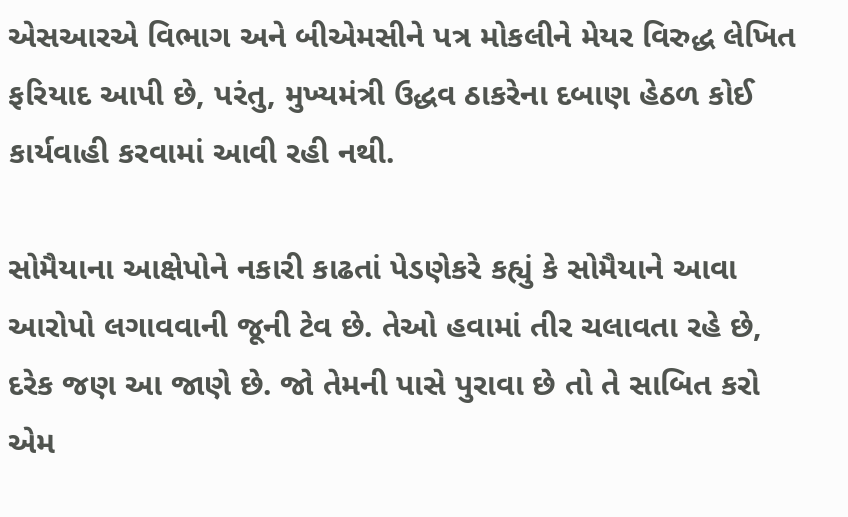એસઆરએ વિભાગ અને બીએમસીને પત્ર મોકલીને મેયર વિરુદ્ધ લેખિત ફરિયાદ આપી છે, પરંતુ, મુખ્યમંત્રી ઉદ્ધવ ઠાકરેના દબાણ હેઠળ કોઈ કાર્યવાહી કરવામાં આવી રહી નથી.

સોમૈયાના આક્ષેપોને નકારી કાઢતાં પેડણેકરે કહ્યું કે સોમૈયાને આવા આરોપો લગાવવાની જૂની ટેવ છે. તેઓ હવામાં તીર ચલાવતા રહે છે, દરેક જણ આ જાણે છે. જો તેમની પાસે પુરાવા છે તો તે સાબિત કરો એમ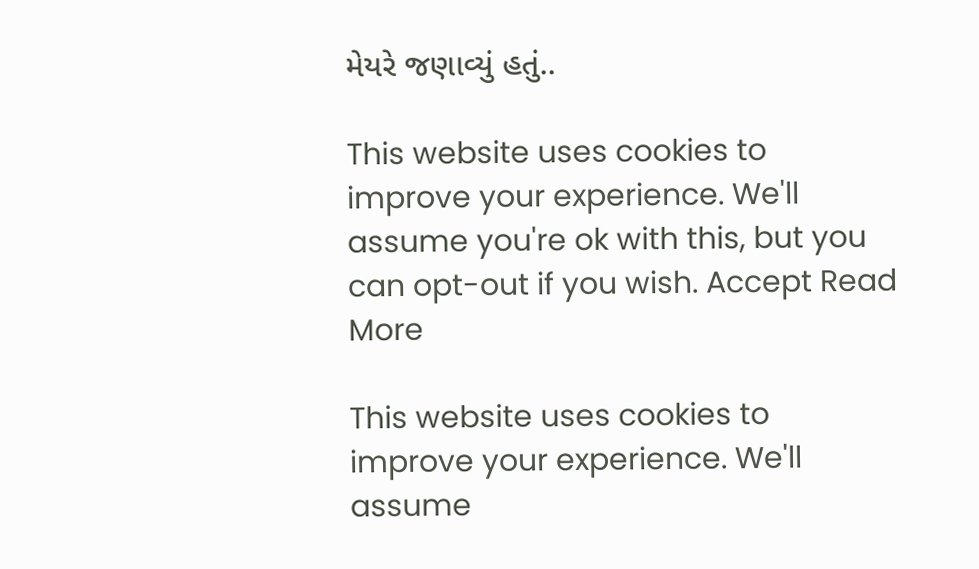મેયરે જણાવ્યું હતું..

This website uses cookies to improve your experience. We'll assume you're ok with this, but you can opt-out if you wish. Accept Read More

This website uses cookies to improve your experience. We'll assume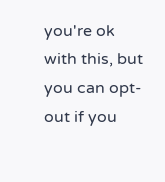you're ok with this, but you can opt-out if you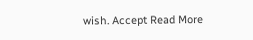wish. Accept Read More